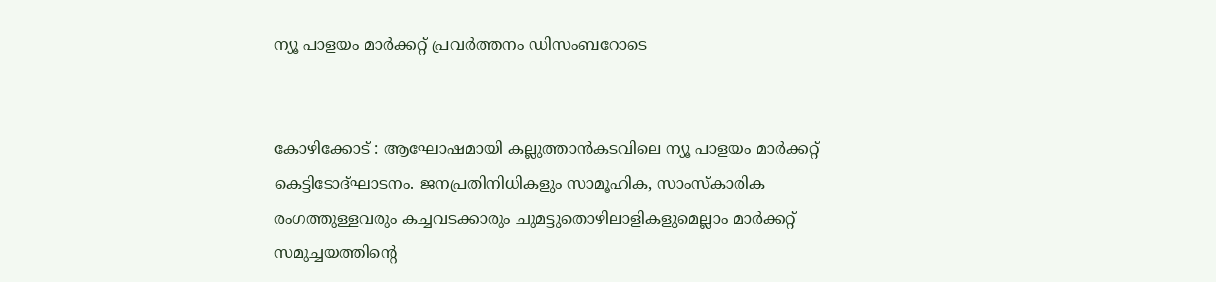ന്യൂ പാളയം മാർക്കറ്റ് പ്രവർത്തനം ഡിസംബറോടെ


കോഴിക്കോട് : ആഘോഷമായി കല്ലുത്താൻകടവിലെ ന്യൂ പാളയം മാർക്കറ്റ് കെട്ടിടോദ്ഘാടനം. ജനപ്രതിനിധികളും സാമൂഹിക, സാംസ്കാരിക രംഗത്തുള്ളവരും കച്ചവടക്കാരും ചുമട്ടുതൊഴിലാളികളുമെല്ലാം മാർക്കറ്റ് സമുച്ചയത്തിന്റെ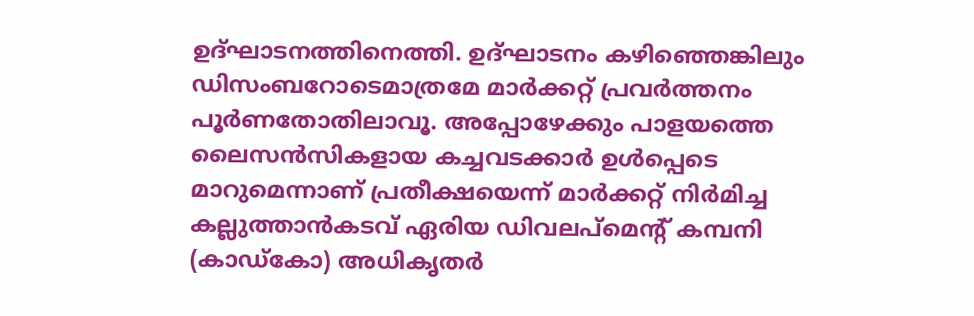ഉദ്ഘാടനത്തിനെത്തി. ഉദ്ഘാടനം കഴിഞ്ഞെങ്കിലും ഡിസംബറോടെമാത്രമേ മാർക്കറ്റ് പ്രവർത്തനം പൂർണതോതിലാവൂ. അപ്പോഴേക്കും പാളയത്തെ ലൈസൻസികളായ കച്ചവടക്കാർ ഉൾപ്പെടെ മാറുമെന്നാണ് പ്രതീക്ഷയെന്ന് മാർക്കറ്റ് നിർമിച്ച കല്ലുത്താൻകടവ് ഏരിയ ഡിവലപ്മെന്റ് കമ്പനി (കാഡ്കോ) അധികൃതർ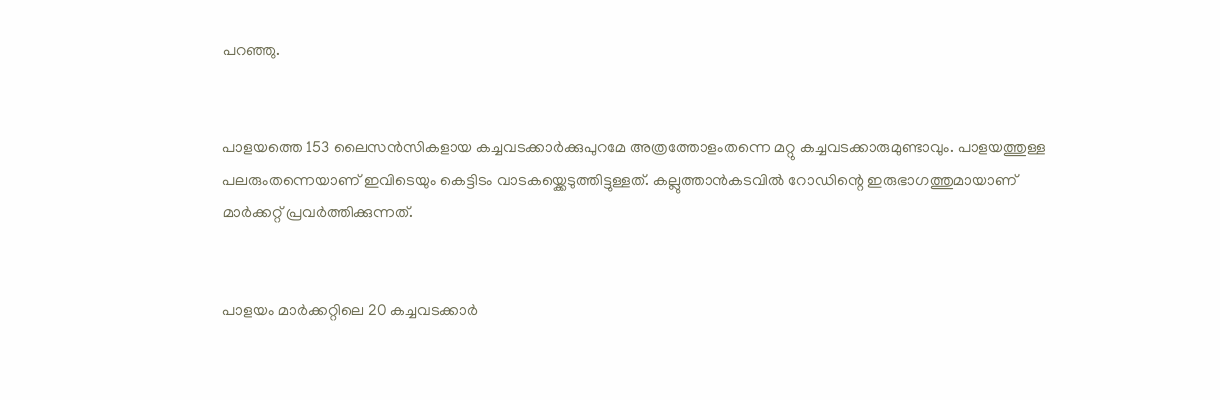പറഞ്ഞു.


പാളയത്തെ 153 ലൈസൻസികളായ കച്ചവടക്കാർക്കുപുറമേ അത്രത്തോളംതന്നെ മറ്റു കച്ചവടക്കാരുമുണ്ടാവും. പാളയത്തുള്ള പലരുംതന്നെയാണ് ഇവിടെയും കെട്ടിടം വാടകയ്ക്കെടുത്തിട്ടുള്ളത്. കല്ലുത്താൻകടവിൽ റോഡിന്റെ ഇരുഭാഗത്തുമായാണ് മാർക്കറ്റ് പ്രവർത്തിക്കുന്നത്.


പാളയം മാർക്കറ്റിലെ 20 കച്ചവടക്കാർ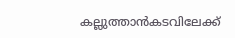കല്ലുത്താൻകടവിലേക്ക്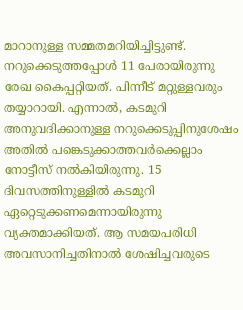മാറാനുള്ള സമ്മതമറിയിച്ചിട്ടുണ്ട്. നറുക്കെടുത്തപ്പോൾ 11 പേരായിരുന്നു രേഖ കൈപ്പറ്റിയത്. പിന്നീട് മറ്റുള്ളവരും തയ്യാറായി. എന്നാൽ, കടമുറി അനുവദിക്കാനുള്ള നറുക്കെടുപ്പിനുശേഷം അതിൽ പങ്കെടുക്കാത്തവർക്കെല്ലാം നോട്ടീസ് നൽകിയിരുന്നു. 15 ദിവസത്തിനുള്ളിൽ കടമുറി ഏറ്റെടുക്കണമെന്നായിരുന്നു വ്യക്തമാക്കിയത്. ആ സമയപരിധി അവസാനിച്ചതിനാൽ ശേഷിച്ചവരുടെ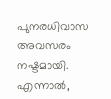പുനരധിവാസ അവസരം നഷ്ടമായി. എന്നാൽ,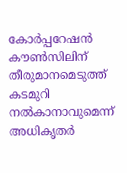കോർപ്പറേഷൻ കൗൺസിലിന് തീരുമാനമെടുത്ത് കടമുറി നൽകാനാവുമെന്ന് അധികൃതർ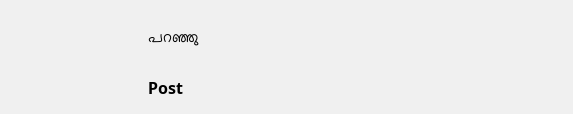പറഞ്ഞു

Post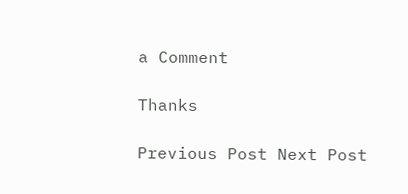a Comment

Thanks

Previous Post Next Post